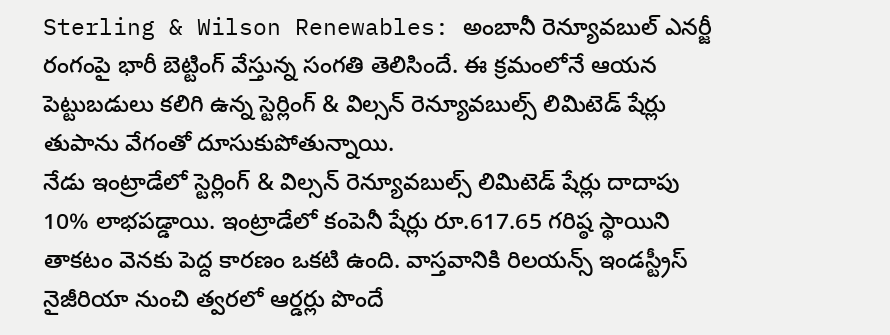Sterling & Wilson Renewables: అంబానీ రెన్యూవబుల్ ఎనర్జీ రంగంపై భారీ బెట్టింగ్ వేస్తున్న సంగతి తెలిసిందే. ఈ క్రమంలోనే ఆయన పెట్టుబడులు కలిగి ఉన్న స్టెర్లింగ్ & విల్సన్ రెన్యూవబుల్స్ లిమిటెడ్ షేర్లు తుపాను వేగంతో దూసుకుపోతున్నాయి.
నేడు ఇంట్రాడేలో స్టెర్లింగ్ & విల్సన్ రెన్యూవబుల్స్ లిమిటెడ్ షేర్లు దాదాపు 10% లాభపడ్డాయి. ఇంట్రాడేలో కంపెనీ షేర్లు రూ.617.65 గరిష్ఠ స్థాయిని తాకటం వెనకు పెద్ద కారణం ఒకటి ఉంది. వాస్తవానికి రిలయన్స్ ఇండస్ట్రీస్ నైజీరియా నుంచి త్వరలో ఆర్డర్లు పొందే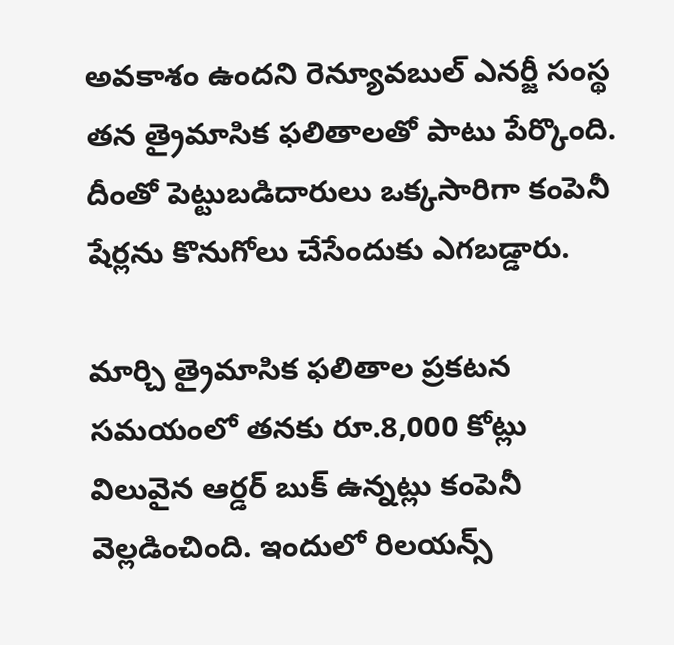అవకాశం ఉందని రెన్యూవబుల్ ఎనర్జీ సంస్థ తన త్రైమాసిక ఫలితాలతో పాటు పేర్కొంది. దీంతో పెట్టుబడిదారులు ఒక్కసారిగా కంపెనీ షేర్లను కొనుగోలు చేసేందుకు ఎగబడ్డారు.

మార్చి త్రైమాసిక ఫలితాల ప్రకటన సమయంలో తనకు రూ.8,000 కోట్లు విలువైన ఆర్డర్ బుక్ ఉన్నట్లు కంపెనీ వెల్లడించింది. ఇందులో రిలయన్స్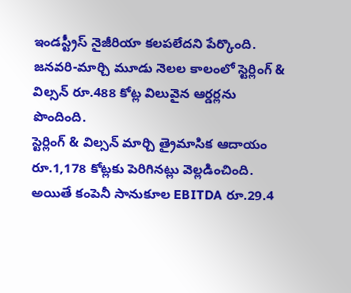ఇండస్ట్రీస్ నైజీరియా కలపలేదని పేర్కొంది. జనవరి-మార్చి మూడు నెలల కాలంలో స్టెర్లింగ్ & విల్సన్ రూ.488 కోట్ల విలువైన ఆర్డర్లను పొందింది.
స్టెర్లింగ్ & విల్సన్ మార్చి త్రైమాసిక ఆదాయం రూ.1,178 కోట్లకు పెరిగినట్లు వెల్లడించింది. అయితే కంపెనీ సానుకూల EBITDA రూ.29.4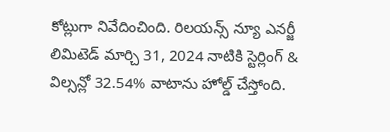కోట్లుగా నివేదించింది. రిలయన్స్ న్యూ ఎనర్జీ లిమిటెడ్ మార్చి 31, 2024 నాటికి స్టెర్లింగ్ & విల్సన్లో 32.54% వాటాను హోల్డ్ చేస్తోంది.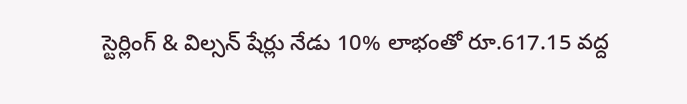స్టెర్లింగ్ & విల్సన్ షేర్లు నేడు 10% లాభంతో రూ.617.15 వద్ద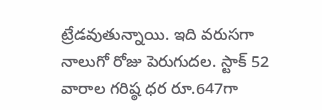ట్రేడవుతున్నాయి. ఇది వరుసగా నాలుగో రోజు పెరుగుదల. స్టాక్ 52 వారాల గరిష్ఠ ధర రూ.647గా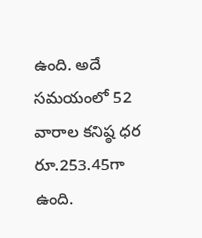ఉంది. అదే సమయంలో 52 వారాల కనిష్ఠ ధర రూ.253.45గా ఉంది.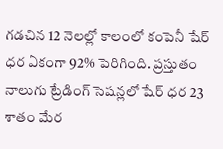గడచిన 12 నెలల్లో కాలంలో కంపెనీ షేర్ ధర ఏకంగా 92% పెరిగింది. ప్రస్తుతం నాలుగు ట్రేడింగ్ సెషన్లలో షేర్ ధర 23 శాతం మేర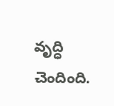వృద్ధి చెందింది.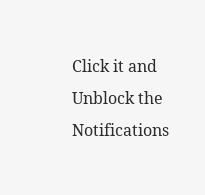Click it and Unblock the Notifications